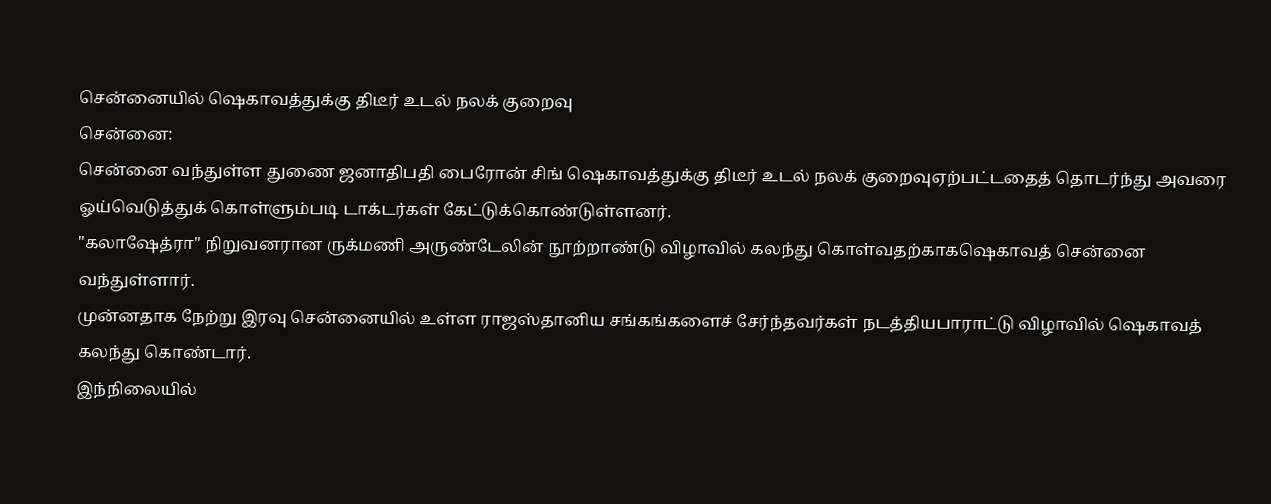சென்னையில் ஷெகாவத்துக்கு திடீர் உடல் நலக் குறைவு
சென்னை:
சென்னை வந்துள்ள துணை ஜனாதிபதி பைரோன் சிங் ஷெகாவத்துக்கு திடீர் உடல் நலக் குறைவுஏற்பட்டதைத் தொடர்ந்து அவரை ஓய்வெடுத்துக் கொள்ளும்படி டாக்டர்கள் கேட்டுக்கொண்டுள்ளனர்.
"கலாஷேத்ரா" நிறுவனரான ருக்மணி அருண்டேலின் நூற்றாண்டு விழாவில் கலந்து கொள்வதற்காகஷெகாவத் சென்னை வந்துள்ளார்.
முன்னதாக நேற்று இரவு சென்னையில் உள்ள ராஜஸ்தானிய சங்கங்களைச் சேர்ந்தவர்கள் நடத்தியபாராட்டு விழாவில் ஷெகாவத் கலந்து கொண்டார்.
இந்நிலையில்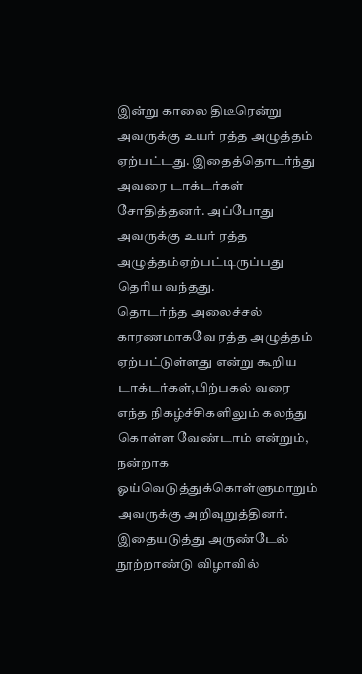இன்று காலை திடீரென்று அவருக்கு உயர் ரத்த அழுத்தம் ஏற்பட்டது. இதைத்தொடர்ந்து அவரை டாக்டர்கள் சோதித்தனர். அப்போது அவருக்கு உயர் ரத்த அழுத்தம்ஏற்பட்டிருப்பது தெரிய வந்தது.
தொடர்ந்த அலைச்சல் காரணமாகவே ரத்த அழுத்தம் ஏற்பட்டுள்ளது என்று கூறிய டாக்டர்கள்,பிற்பகல் வரை எந்த நிகழ்ச்சிகளிலும் கலந்து கொள்ள வேண்டாம் என்றும், நன்றாக ஓய்வெடுத்துக்கொள்ளுமாறும் அவருக்கு அறிவுறுத்தினர்.
இதையடுத்து அருண்டேல் நூற்றாண்டு விழாவில்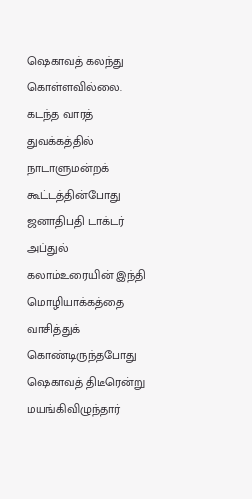ஷெகாவத் கலந்து கொள்ளவில்லை.
கடந்த வாரத் துவக்கத்தில் நாடாளுமன்றக் கூட்டத்தின்போது ஜனாதிபதி டாக்டர் அப்துல் கலாம்உரையின் இந்தி மொழியாக்கத்தை வாசித்துக் கொண்டிருந்தபோது ஷெகாவத் திடீரென்று மயங்கிவிழுந்தார்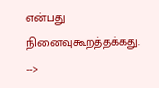என்பது நினைவுகூறத்தக்கது.
-->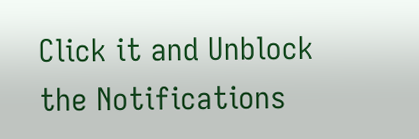Click it and Unblock the Notifications